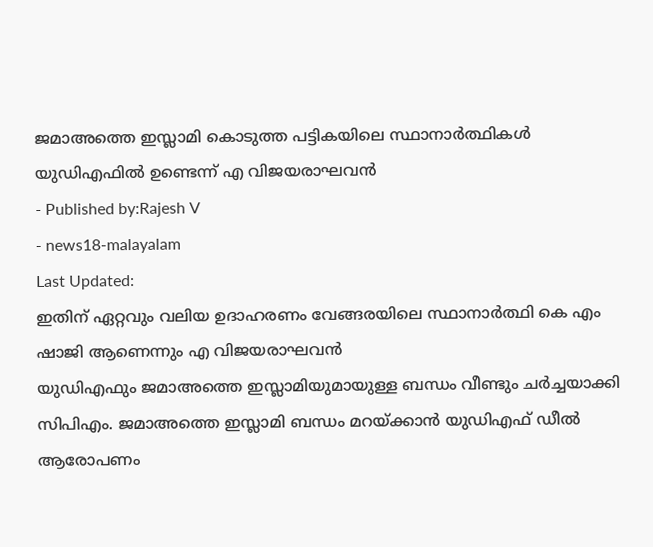ജമാഅത്തെ ഇസ്ലാമി കൊടുത്ത പട്ടികയിലെ സ്ഥാനാർത്ഥികൾ യുഡിഎഫിൽ ഉണ്ടെന്ന് എ വിജയരാഘവൻ
- Published by:Rajesh V
- news18-malayalam
Last Updated:
ഇതിന് ഏറ്റവും വലിയ ഉദാഹരണം വേങ്ങരയിലെ സ്ഥാനാർത്ഥി കെ എം ഷാജി ആണെന്നും എ വിജയരാഘവൻ
യുഡിഎഫും ജമാഅത്തെ ഇസ്ലാമിയുമായുള്ള ബന്ധം വീണ്ടും ചർച്ചയാക്കി സിപിഎം. ജമാഅത്തെ ഇസ്ലാമി ബന്ധം മറയ്ക്കാൻ യുഡിഎഫ് ഡീൽ ആരോപണം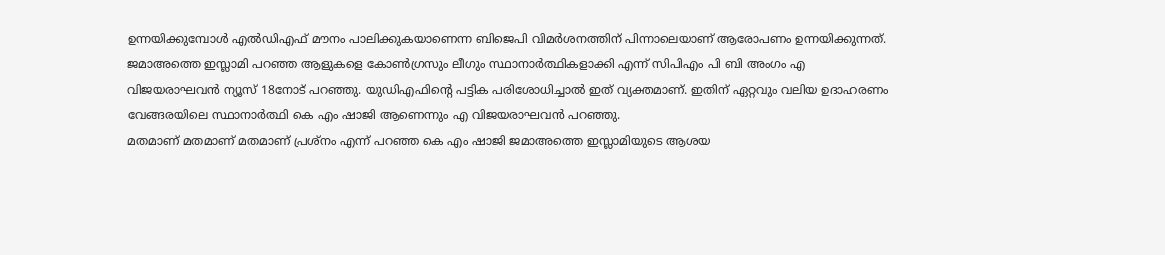ഉന്നയിക്കുമ്പോൾ എൽഡിഎഫ് മൗനം പാലിക്കുകയാണെന്ന ബിജെപി വിമർശനത്തിന് പിന്നാലെയാണ് ആരോപണം ഉന്നയിക്കുന്നത്.
ജമാഅത്തെ ഇസ്ലാമി പറഞ്ഞ ആളുകളെ കോൺഗ്രസും ലീഗും സ്ഥാനാർത്ഥികളാക്കി എന്ന് സിപിഎം പി ബി അംഗം എ വിജയരാഘവൻ ന്യൂസ് 18നോട് പറഞ്ഞു. യുഡിഎഫിന്റെ പട്ടിക പരിശോധിച്ചാൽ ഇത് വ്യക്തമാണ്. ഇതിന് ഏറ്റവും വലിയ ഉദാഹരണം വേങ്ങരയിലെ സ്ഥാനാർത്ഥി കെ എം ഷാജി ആണെന്നും എ വിജയരാഘവൻ പറഞ്ഞു.
മതമാണ് മതമാണ് മതമാണ് പ്രശ്നം എന്ന് പറഞ്ഞ കെ എം ഷാജി ജമാഅത്തെ ഇസ്ലാമിയുടെ ആശയ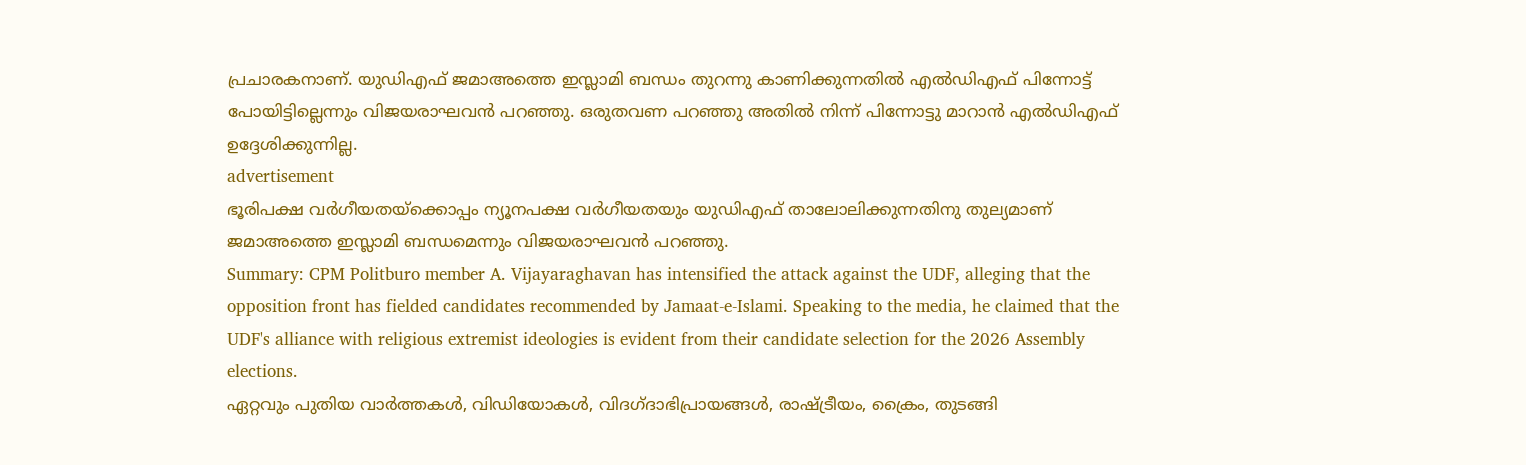പ്രചാരകനാണ്. യുഡിഎഫ് ജമാഅത്തെ ഇസ്ലാമി ബന്ധം തുറന്നു കാണിക്കുന്നതിൽ എൽഡിഎഫ് പിന്നോട്ട് പോയിട്ടില്ലെന്നും വിജയരാഘവൻ പറഞ്ഞു. ഒരുതവണ പറഞ്ഞു അതിൽ നിന്ന് പിന്നോട്ടു മാറാൻ എൽഡിഎഫ് ഉദ്ദേശിക്കുന്നില്ല.
advertisement
ഭൂരിപക്ഷ വർഗീയതയ്ക്കൊപ്പം ന്യൂനപക്ഷ വർഗീയതയും യുഡിഎഫ് താലോലിക്കുന്നതിനു തുല്യമാണ് ജമാഅത്തെ ഇസ്ലാമി ബന്ധമെന്നും വിജയരാഘവൻ പറഞ്ഞു.
Summary: CPM Politburo member A. Vijayaraghavan has intensified the attack against the UDF, alleging that the opposition front has fielded candidates recommended by Jamaat-e-Islami. Speaking to the media, he claimed that the UDF's alliance with religious extremist ideologies is evident from their candidate selection for the 2026 Assembly elections.
ഏറ്റവും പുതിയ വാർത്തകൾ, വിഡിയോകൾ, വിദഗ്ദാഭിപ്രായങ്ങൾ, രാഷ്ട്രീയം, ക്രൈം, തുടങ്ങി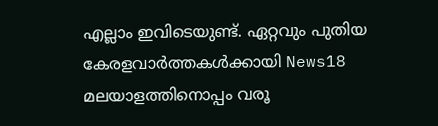എല്ലാം ഇവിടെയുണ്ട്. ഏറ്റവും പുതിയ കേരളവാർത്തകൾക്കായി News18 മലയാളത്തിനൊപ്പം വരൂ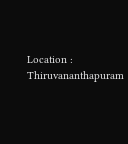Location :
Thiruvananthapuram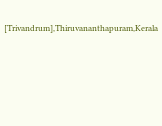[Trivandrum],Thiruvananthapuram,Kerala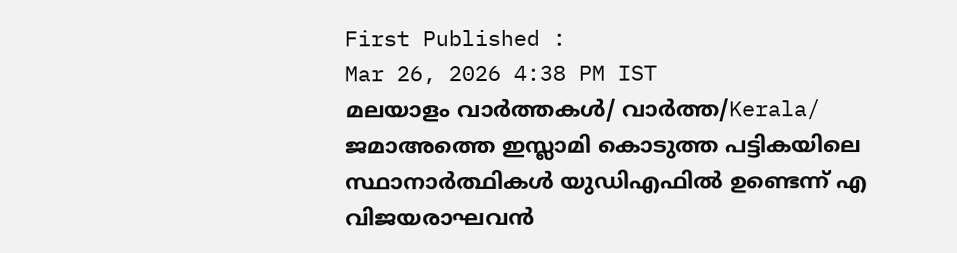First Published :
Mar 26, 2026 4:38 PM IST
മലയാളം വാർത്തകൾ/ വാർത്ത/Kerala/
ജമാഅത്തെ ഇസ്ലാമി കൊടുത്ത പട്ടികയിലെ സ്ഥാനാർത്ഥികൾ യുഡിഎഫിൽ ഉണ്ടെന്ന് എ വിജയരാഘവൻ